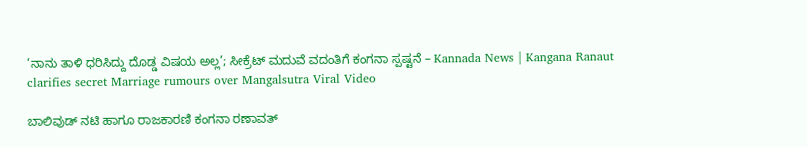‘ನಾನು ತಾಳಿ ಧರಿಸಿದ್ದು ದೊಡ್ಡ ವಿಷಯ ಅಲ್ಲ’; ಸೀಕ್ರೆಟ್ ಮದುವೆ ವದಂತಿಗೆ ಕಂಗನಾ ಸ್ಪಷ್ಟನೆ – Kannada News | Kangana Ranaut clarifies secret Marriage rumours over Mangalsutra Viral Video

ಬಾಲಿವುಡ್ ನಟಿ ಹಾಗೂ ರಾಜಕಾರಣಿ ಕಂಗನಾ ರಣಾವತ್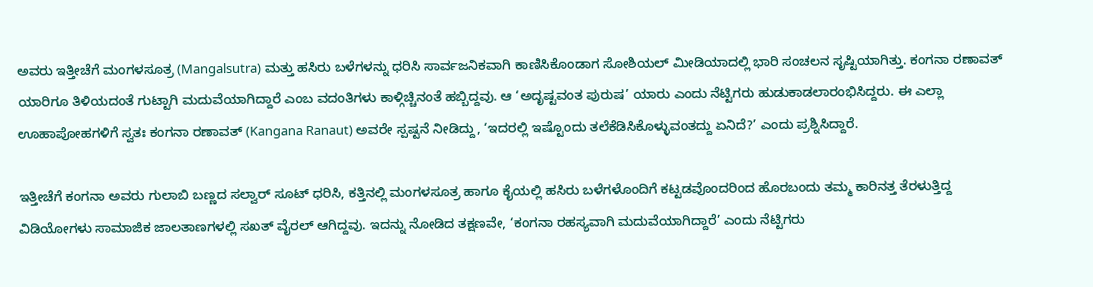ಅವರು ಇತ್ತೀಚೆಗೆ ಮಂಗಳಸೂತ್ರ (Mangalsutra) ಮತ್ತು ಹಸಿರು ಬಳೆಗಳನ್ನು ಧರಿಸಿ ಸಾರ್ವಜನಿಕವಾಗಿ ಕಾಣಿಸಿಕೊಂಡಾಗ ಸೋಶಿಯಲ್ ಮೀಡಿಯಾದಲ್ಲಿ ಭಾರಿ ಸಂಚಲನ ಸೃಷ್ಟಿಯಾಗಿತ್ತು. ಕಂಗನಾ ರಣಾವತ್ ಯಾರಿಗೂ ತಿಳಿಯದಂತೆ ಗುಟ್ಟಾಗಿ ಮದುವೆಯಾಗಿದ್ದಾರೆ ಎಂಬ ವದಂತಿಗಳು ಕಾಳ್ಗಿಚ್ಚಿನಂತೆ ಹಬ್ಬಿದ್ದವು. ಆ ‘ಅದೃಷ್ಟವಂತ ಪುರುಷ’ ಯಾರು ಎಂದು ನೆಟ್ಟಿಗರು ಹುಡುಕಾಡಲಾರಂಭಿಸಿದ್ದರು. ಈ ಎಲ್ಲಾ ಊಹಾಪೋಹಗಳಿಗೆ ಸ್ವತಃ ಕಂಗನಾ ರಣಾವತ್ (Kangana Ranaut) ಅವರೇ ಸ್ಪಷ್ಟನೆ ನೀಡಿದ್ದು, ‘ಇದರಲ್ಲಿ ಇಷ್ಟೊಂದು ತಲೆಕೆಡಿಸಿಕೊಳ್ಳುವಂತದ್ದು ಏನಿದೆ?’ ಎಂದು ಪ್ರಶ್ನಿಸಿದ್ದಾರೆ.

ಇತ್ತೀಚೆಗೆ ಕಂಗನಾ ಅವರು ಗುಲಾಬಿ ಬಣ್ಣದ ಸಲ್ವಾರ್ ಸೂಟ್ ಧರಿಸಿ, ಕತ್ತಿನಲ್ಲಿ ಮಂಗಳಸೂತ್ರ ಹಾಗೂ ಕೈಯಲ್ಲಿ ಹಸಿರು ಬಳೆಗಳೊಂದಿಗೆ ಕಟ್ಟಡವೊಂದರಿಂದ ಹೊರಬಂದು ತಮ್ಮ ಕಾರಿನತ್ತ ತೆರಳುತ್ತಿದ್ದ ವಿಡಿಯೋಗಳು ಸಾಮಾಜಿಕ ಜಾಲತಾಣಗಳಲ್ಲಿ ಸಖತ್ ವೈರಲ್ ಆಗಿದ್ದವು. ಇದನ್ನು ನೋಡಿದ ತಕ್ಷಣವೇ, ‘ಕಂಗನಾ ರಹಸ್ಯವಾಗಿ ಮದುವೆಯಾಗಿದ್ದಾರೆ’ ಎಂದು ನೆಟ್ಟಿಗರು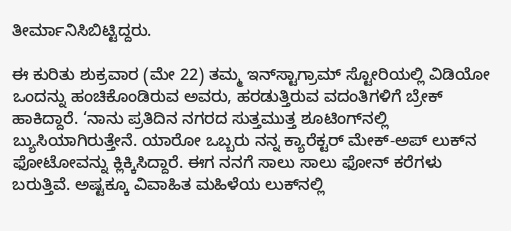ತೀರ್ಮಾನಿಸಿಬಿಟ್ಟಿದ್ದರು.

ಈ ಕುರಿತು ಶುಕ್ರವಾರ (ಮೇ 22) ತಮ್ಮ ಇನ್‌ಸ್ಟಾಗ್ರಾಮ್ ಸ್ಟೋರಿಯಲ್ಲಿ ವಿಡಿಯೋ ಒಂದನ್ನು ಹಂಚಿಕೊಂಡಿರುವ ಅವರು, ಹರಡುತ್ತಿರುವ ವದಂತಿಗಳಿಗೆ ಬ್ರೇಕ್ ಹಾಕಿದ್ದಾರೆ. ‘ನಾನು ಪ್ರತಿದಿನ ನಗರದ ಸುತ್ತಮುತ್ತ ಶೂಟಿಂಗ್‌ನಲ್ಲಿ ಬ್ಯುಸಿಯಾಗಿರುತ್ತೇನೆ. ಯಾರೋ ಒಬ್ಬರು ನನ್ನ ಕ್ಯಾರೆಕ್ಟರ್ ಮೇಕ್-ಅಪ್ ಲುಕ್‌ನ ಫೋಟೋವನ್ನು ಕ್ಲಿಕ್ಕಿಸಿದ್ದಾರೆ. ಈಗ ನನಗೆ ಸಾಲು ಸಾಲು ಫೋನ್ ಕರೆಗಳು ಬರುತ್ತಿವೆ. ಅಷ್ಟಕ್ಕೂ ವಿವಾಹಿತ ಮಹಿಳೆಯ ಲುಕ್‌ನಲ್ಲಿ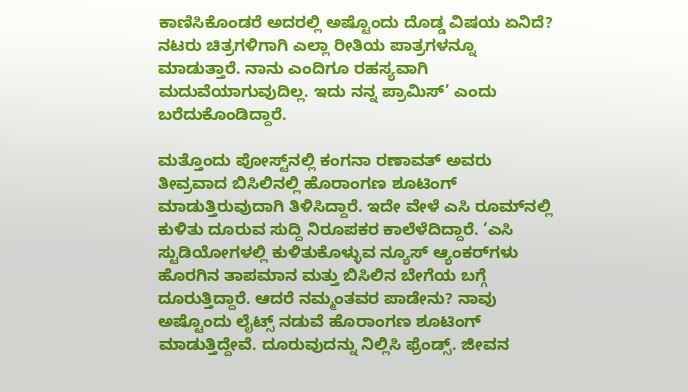ಕಾಣಿಸಿಕೊಂಡರೆ ಅದರಲ್ಲಿ ಅಷ್ಟೊಂದು ದೊಡ್ಡ ವಿಷಯ ಏನಿದೆ? ನಟರು ಚಿತ್ರಗಳಿಗಾಗಿ ಎಲ್ಲಾ ರೀತಿಯ ಪಾತ್ರಗಳನ್ನೂ ಮಾಡುತ್ತಾರೆ. ನಾನು ಎಂದಿಗೂ ರಹಸ್ಯವಾಗಿ ಮದುವೆಯಾಗುವುದಿಲ್ಲ. ಇದು ನನ್ನ ಪ್ರಾಮಿಸ್’ ಎಂದು ಬರೆದುಕೊಂಡಿದ್ದಾರೆ.

ಮತ್ತೊಂದು ಪೋಸ್ಟ್‌ನಲ್ಲಿ ಕಂಗನಾ ರಣಾವತ್ ಅವರು ತೀವ್ರವಾದ ಬಿಸಿಲಿನಲ್ಲಿ ಹೊರಾಂಗಣ ಶೂಟಿಂಗ್ ಮಾಡುತ್ತಿರುವುದಾಗಿ ತಿಳಿಸಿದ್ದಾರೆ. ಇದೇ ವೇಳೆ ಎಸಿ ರೂಮ್‌ನಲ್ಲಿ ಕುಳಿತು ದೂರುವ ಸುದ್ದಿ ನಿರೂಪಕರ ಕಾಲೆಳೆದಿದ್ದಾರೆ. ‘ಎಸಿ ಸ್ಟುಡಿಯೋಗಳಲ್ಲಿ ಕುಳಿತುಕೊಳ್ಳುವ ನ್ಯೂಸ್ ಆ್ಯಂಕರ್‌ಗಳು ಹೊರಗಿನ ತಾಪಮಾನ ಮತ್ತು ಬಿಸಿಲಿನ ಬೇಗೆಯ ಬಗ್ಗೆ ದೂರುತ್ತಿದ್ದಾರೆ. ಆದರೆ ನಮ್ಮಂತವರ ಪಾಡೇನು? ನಾವು ಅಷ್ಟೊಂದು ಲೈಟ್ಸ್‌ ನಡುವೆ ಹೊರಾಂಗಣ ಶೂಟಿಂಗ್ ಮಾಡುತ್ತಿದ್ದೇವೆ. ದೂರುವುದನ್ನು ನಿಲ್ಲಿಸಿ ಫ್ರೆಂಡ್ಸ್. ಜೀವನ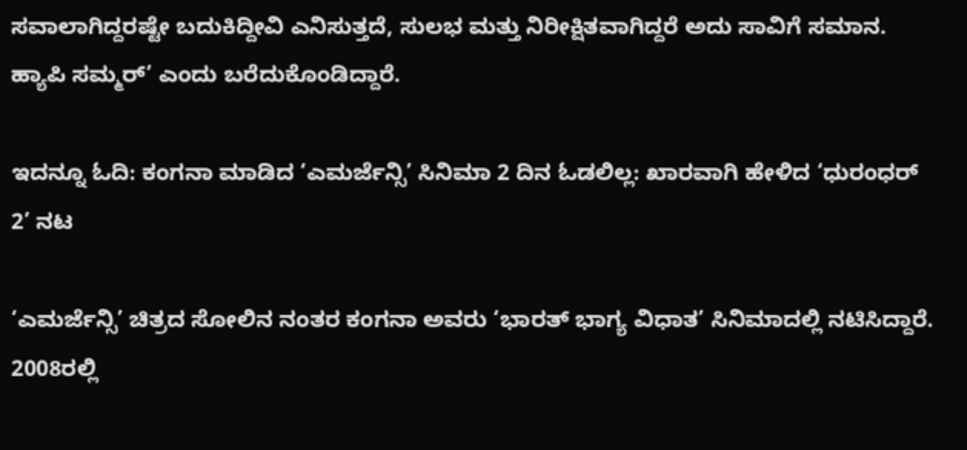ಸವಾಲಾಗಿದ್ದರಷ್ಟೇ ಬದುಕಿದ್ದೀವಿ ಎನಿಸುತ್ತದೆ, ಸುಲಭ ಮತ್ತು ನಿರೀಕ್ಷಿತವಾಗಿದ್ದರೆ ಅದು ಸಾವಿಗೆ ಸಮಾನ. ಹ್ಯಾಪಿ ಸಮ್ಮರ್’ ಎಂದು ಬರೆದುಕೊಂಡಿದ್ದಾರೆ.

ಇದನ್ನೂ ಓದಿ: ಕಂಗನಾ ಮಾಡಿದ ‘ಎಮರ್ಜೆನ್ಸಿ’ ಸಿನಿಮಾ 2 ದಿನ ಓಡಲಿಲ್ಲ: ಖಾರವಾಗಿ ಹೇಳಿದ ‘ಧುರಂಧರ್ 2’ ನಟ

‘ಎಮರ್ಜೆನ್ಸಿ’ ಚಿತ್ರದ ಸೋಲಿನ ನಂತರ ಕಂಗನಾ ಅವರು ‘ಭಾರತ್ ಭಾಗ್ಯ ವಿಧಾತ’ ಸಿನಿಮಾದಲ್ಲಿ ನಟಿಸಿದ್ದಾರೆ. 2008ರಲ್ಲಿ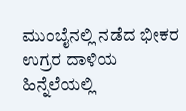ಮುಂಬೈನಲ್ಲಿ ನಡೆದ ಭೀಕರ ಉಗ್ರರ ದಾಳಿಯ ಹಿನ್ನೆಲೆಯಲ್ಲಿ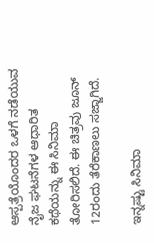ಆಸ್ಪತ್ರೆಯೊಂದರ ಒಳಗೆ ನಡೆಯುವ ನೈಜ ಘಟನೆಗಳ ಆಧಾರಿತ ಕಥೆಯನ್ನು ಈ ಸಿನಿಮಾ ತೋರಿಸಲಿದೆ. ಈ ಚಿತ್ರವು ಜೂನ್ 12ರಂದು ತೆರೆಕಾಣಲು ಸಜ್ಜಾಗಿದೆ.

ಇನ್ನಷ್ಟು ಸಿನಿಮಾ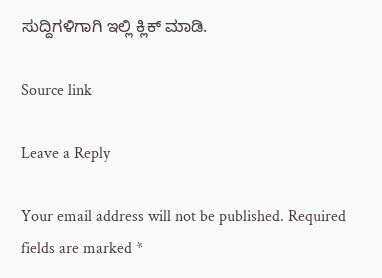ಸುದ್ದಿಗಳಿಗಾಗಿ ಇಲ್ಲಿ ಕ್ಲಿಕ್ ಮಾಡಿ.

Source link

Leave a Reply

Your email address will not be published. Required fields are marked *